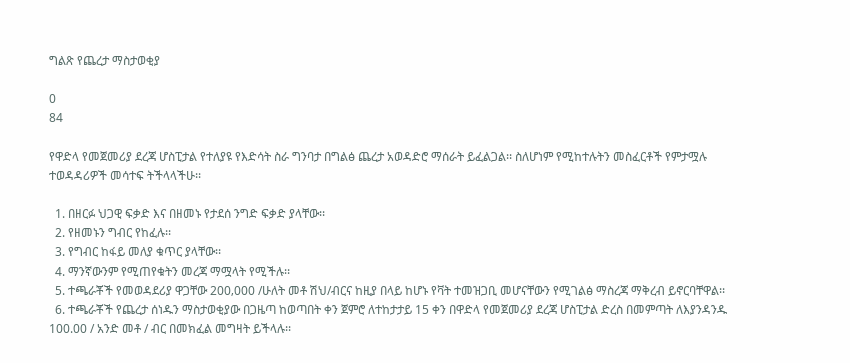ግልጽ የጨረታ ማስታወቂያ

0
84

የዋድላ የመጀመሪያ ደረጃ ሆስፒታል የተለያዩ የእድሳት ስራ ግንባታ በግልፅ ጨረታ አወዳድሮ ማሰራት ይፈልጋል፡፡ ስለሆነም የሚከተሉትን መስፈርቶች የምታሟሉ ተወዳዳሪዎች መሳተፍ ትችላላችሁ፡፡

  1. በዘርፉ ህጋዊ ፍቃድ እና በዘመኑ የታደሰ ንግድ ፍቃድ ያላቸው፡፡
  2. የዘመኑን ግብር የከፈሉ፡፡
  3. የግብር ከፋይ መለያ ቁጥር ያላቸው፡፡
  4. ማንኛውንም የሚጠየቁትን መረጃ ማሟላት የሚችሉ፡፡
  5. ተጫራቾች የመወዳደሪያ ዋጋቸው 200‚000 /ሁለት መቶ ሽህ/ብርና ከዚያ በላይ ከሆኑ የቫት ተመዝጋቢ መሆናቸውን የሚገልፅ ማስረጃ ማቅረብ ይኖርባቸዋል፡፡
  6. ተጫራቾች የጨረታ ሰነዱን ማስታወቂያው በጋዜጣ ከወጣበት ቀን ጀምሮ ለተከታታይ 15 ቀን በዋድላ የመጀመሪያ ደረጃ ሆስፒታል ድረስ በመምጣት ለእያንዳንዱ 100.00 / አንድ መቶ / ብር በመክፈል መግዛት ይችላሉ፡፡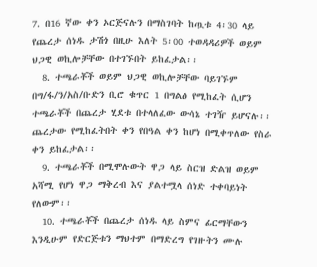7. በ16 ኛው ቀን ኦርጅናሉን በማስገባት ከጧቱ 4፡30 ላይ የጨረታ ሰነዱ ታሽጎ በዚሁ እለት 5፡00 ተወዳዳሪዎች ወይም ህጋዊ ወኪሎቻቸው በተገኙበት ይከፈታል፡፡
  8. ተጫራቾች ወይም ህጋዊ ወኪሎቻቸው ባይገኙም በግ/ፋ/ን/አስ/ቡድን ቢሮ ቁጥር 1 በግልፅ የሚከፈት ሲሆን ተጫራቾች በጨረታ ሂደቱ በተላለፈው ውሳኔ ተገዥ ይሆናሉ፡፡ ጨረታው የሚከፈትበት ቀን የበዓል ቀን ከሆነ በሚቀጥለው የስራ ቀን ይከፈታል፡፡
  9. ተጫራቾች በሚሞሉውት ዋጋ ላይ ስርዝ ድልዝ ወይም አሻሚ የሆነ ዋጋ ማቅረብ እና ያልተሟላ ሰነድ ተቀባይነት የለውም፡፡
  10. ተጫራቾች በጨረታ ሰነዱ ላይ ስምና ፊርማቸውን እንዲሁም የድርጅቱን ማህተም በማድረግ የገዙትን ሙሉ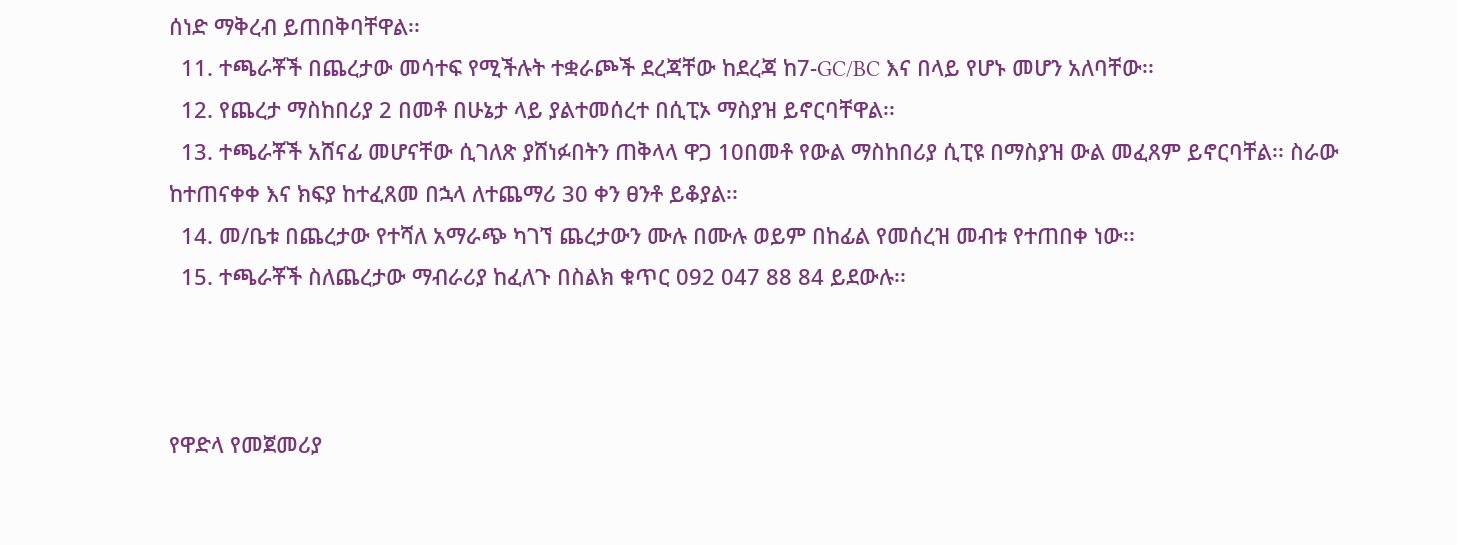ሰነድ ማቅረብ ይጠበቅባቸዋል፡፡
  11. ተጫራቾች በጨረታው መሳተፍ የሚችሉት ተቋራጮች ደረጃቸው ከደረጃ ከ7-GC/BC እና በላይ የሆኑ መሆን አለባቸው፡፡
  12. የጨረታ ማስከበሪያ 2 በመቶ በሁኔታ ላይ ያልተመሰረተ በሲፒኦ ማስያዝ ይኖርባቸዋል፡፡
  13. ተጫራቾች አሸናፊ መሆናቸው ሲገለጽ ያሸነፉበትን ጠቅላላ ዋጋ 10በመቶ የውል ማስከበሪያ ሲፒዩ በማስያዝ ውል መፈጸም ይኖርባቸል፡፡ ስራው ከተጠናቀቀ እና ክፍያ ከተፈጸመ በኋላ ለተጨማሪ 30 ቀን ፀንቶ ይቆያል፡፡
  14. መ/ቤቱ በጨረታው የተሻለ አማራጭ ካገኘ ጨረታውን ሙሉ በሙሉ ወይም በከፊል የመሰረዝ መብቱ የተጠበቀ ነው፡፡
  15. ተጫራቾች ስለጨረታው ማብራሪያ ከፈለጉ በስልክ ቁጥር 092 047 88 84 ይደውሉ፡፡



የዋድላ የመጀመሪያ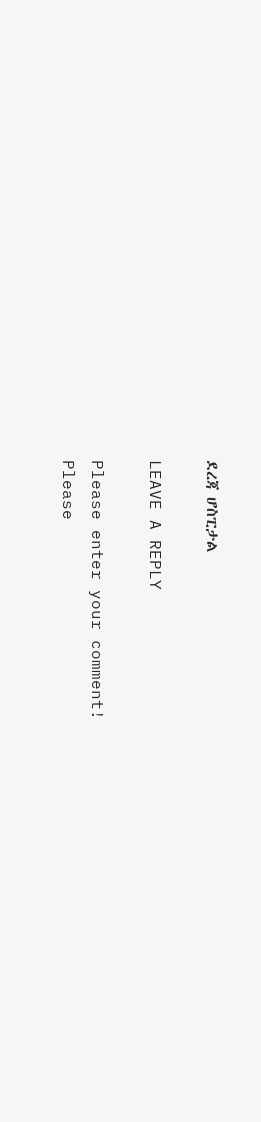ደረጃ ሆስፒታል

LEAVE A REPLY

Please enter your comment!
Please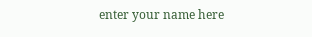enter your name here